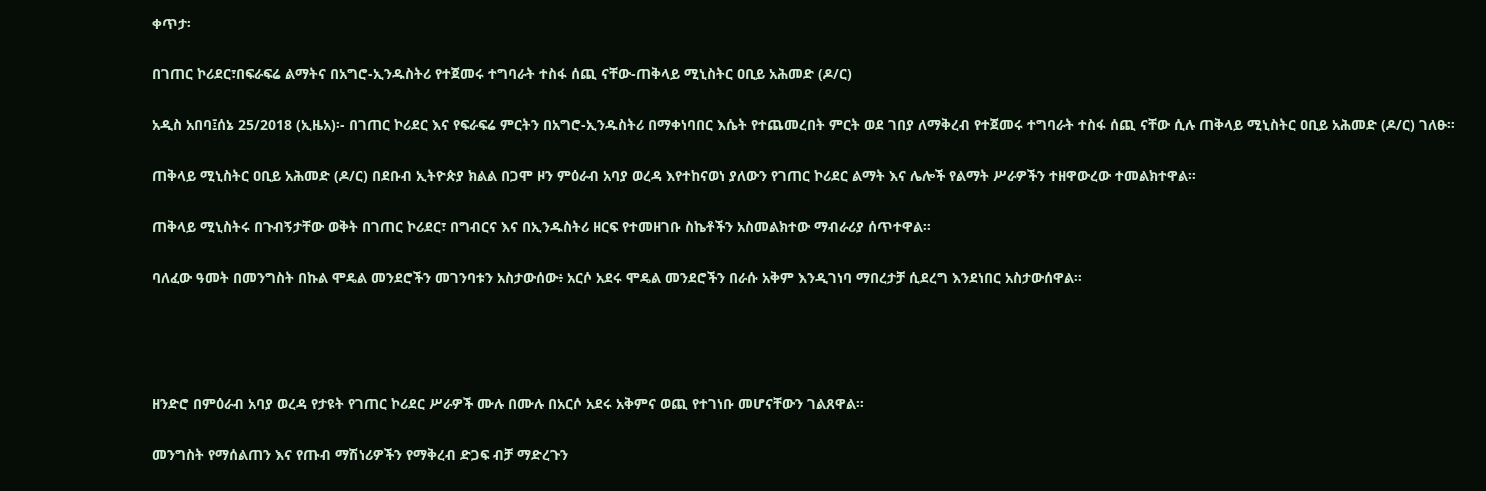ቀጥታ፡

በገጠር ኮሪደር፣በፍራፍሬ ልማትና በአግሮ-ኢንዱስትሪ የተጀመሩ ተግባራት ተስፋ ሰጪ ናቸው-ጠቅላይ ሚኒስትር ዐቢይ አሕመድ (ዶ/ር)

አዲስ አበባ፤ሰኔ 25/2018 (ኢዜአ)፡- በገጠር ኮሪደር እና የፍራፍሬ ምርትን በአግሮ-ኢንዱስትሪ በማቀነባበር እሴት የተጨመረበት ምርት ወደ ገበያ ለማቅረብ የተጀመሩ ተግባራት ተስፋ ሰጪ ናቸው ሲሉ ጠቅላይ ሚኒስትር ዐቢይ አሕመድ (ዶ/ር) ገለፁ።

ጠቅላይ ሚኒስትር ዐቢይ አሕመድ (ዶ/ር) በደቡብ ኢትዮጵያ ክልል በጋሞ ዞን ምዕራብ አባያ ወረዳ እየተከናወነ ያለውን የገጠር ኮሪደር ልማት እና ሌሎች የልማት ሥራዎችን ተዘዋውረው ተመልክተዋል።

ጠቅላይ ሚኒስትሩ በጉብኝታቸው ወቅት በገጠር ኮሪደር፣ በግብርና እና በኢንዱስትሪ ዘርፍ የተመዘገቡ ስኬቶችን አስመልክተው ማብራሪያ ሰጥተዋል።

ባለፈው ዓመት በመንግስት በኩል ሞዴል መንደሮችን መገንባቱን አስታውሰው፥ አርሶ አደሩ ሞዴል መንደሮችን በራሱ አቅም እንዲገነባ ማበረታቻ ሲደረግ እንደነበር አስታውሰዋል።




ዘንድሮ በምዕራብ አባያ ወረዳ የታዩት የገጠር ኮሪደር ሥራዎች ሙሉ በሙሉ በአርሶ አደሩ አቅምና ወጪ የተገነቡ መሆናቸውን ገልጸዋል።

መንግስት የማሰልጠን እና የጡብ ማሽነሪዎችን የማቅረብ ድጋፍ ብቻ ማድረጉን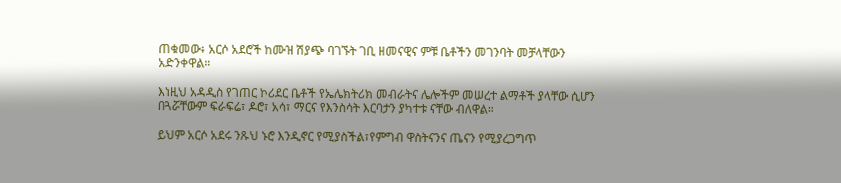ጠቁመው፥ አርሶ አደሮች ከሙዝ ሽያጭ ባገኙት ገቢ ዘመናዊና ምቹ ቤቶችን መገንባት መቻላቸውን አድንቀዋል።

እነዚህ አዳዲስ የገጠር ኮሪደር ቤቶች የኤሌክትሪክ መብራትና ሌሎችም መሠረተ ልማቶች ያላቸው ሲሆን በጓሯቸውም ፍራፍሬ፣ ዶሮ፣ አሳ፣ ማርና የእንስሳት እርባታን ያካተቱ ናቸው ብለዋል።

ይህም አርሶ አደሩ ንጹህ ኑሮ እንዲኖር የሚያስችል፣የምግብ ዋስትናንና ጤናን የሚያረጋግጥ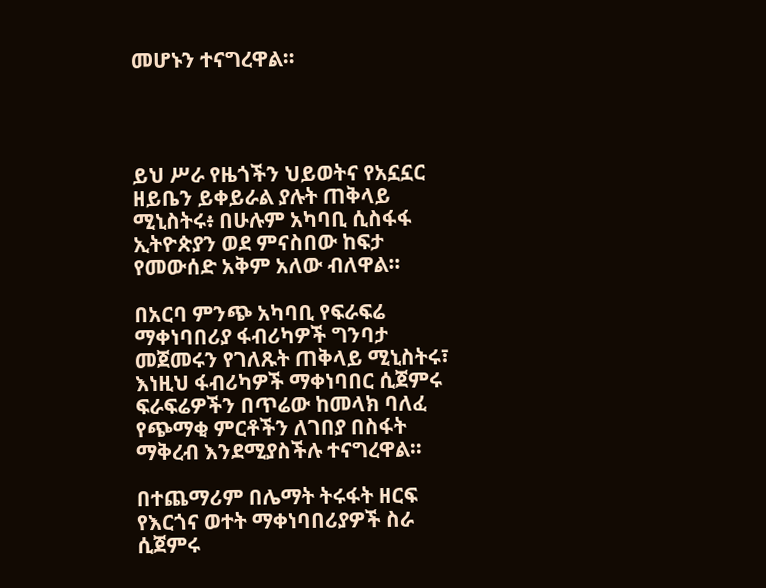መሆኑን ተናግረዋል።




ይህ ሥራ የዜጎችን ህይወትና የአኗኗር ዘይቤን ይቀይራል ያሉት ጠቅላይ ሚኒስትሩ፥ በሁሉም አካባቢ ሲስፋፋ ኢትዮጵያን ወደ ምናስበው ከፍታ የመውሰድ አቅም አለው ብለዋል።

በአርባ ምንጭ አካባቢ የፍራፍሬ ማቀነባበሪያ ፋብሪካዎች ግንባታ መጀመሩን የገለጹት ጠቅላይ ሚኒስትሩ፣ እነዚህ ፋብሪካዎች ማቀነባበር ሲጀምሩ ፍራፍሬዎችን በጥሬው ከመላክ ባለፈ የጭማቂ ምርቶችን ለገበያ በስፋት ማቅረብ እንደሚያስችሉ ተናግረዋል።

በተጨማሪም በሌማት ትሩፋት ዘርፍ የእርጎና ወተት ማቀነባበሪያዎች ስራ ሲጀምሩ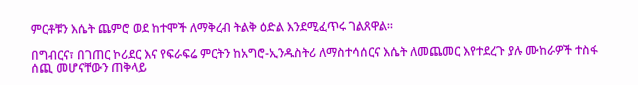ምርቶቹን እሴት ጨምሮ ወደ ከተሞች ለማቅረብ ትልቅ ዕድል እንደሚፈጥሩ ገልጸዋል።

በግብርና፣ በገጠር ኮሪደር እና የፍራፍሬ ምርትን ከአግሮ-ኢንዱስትሪ ለማስተሳሰርና እሴት ለመጨመር እየተደረጉ ያሉ ሙከራዎች ተስፋ ሰጪ መሆናቸውን ጠቅላይ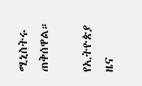ሚኒስትሩ ጠቅሰዋል።

የኢትዮጵያ ዜና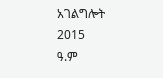አገልግሎት
2015
ዓ.ም